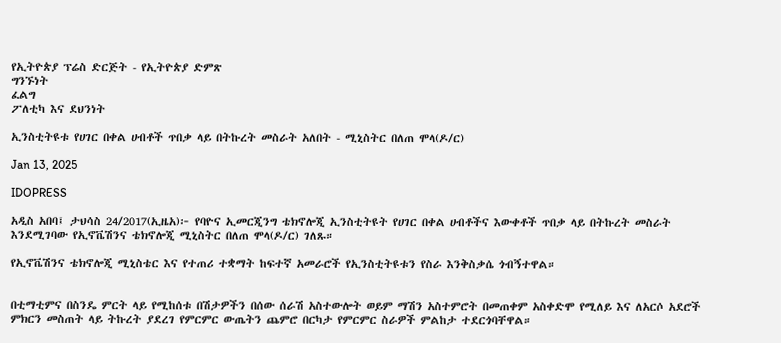የኢትዮጵያ ፕሬስ ድርጅት - የኢትዮጵያ ድምጽ
ግንኙነት
ፈልግ
ፖለቲካ እና ደህንነት

ኢንስቲትዩቱ የሀገር በቀል ሀብቶች ጥበቃ ላይ በትኩረት መስራት አለበት - ሚኒስትር በለጠ ሞላ(ዶ/ር)

Jan 13, 2025

IDOPRESS

አዲስ አበባ፤ ታህሳስ 24/2017(ኢዜአ)፦ የባዮና ኢመርጂንግ ቴክኖሎጂ ኢንስቲትዩት የሀገር በቀል ሀብቶችና እውቀቶች ጥበቃ ላይ በትኩረት መስራት እንደሚገባው የኢኖቬሽንና ቴክኖሎጂ ሚኒስትር በለጠ ሞላ(ዶ/ር) ገለጹ።

የኢኖቬሽንና ቴክኖሎጂ ሚኒስቴር እና የተጠሪ ተቋማት ከፍተኛ አመራሮች የኢንስቲትዩቱን የስራ እንቅስቃሴ ጎብኝተዋል።


በቲማቲምና በስንዴ ምርት ላይ የሚከሰቱ በሽታዎችን በሰው ሰራሽ አስተውሎት ወይም ማሽን አስተምሮት በመጠቀም አስቀድሞ የሚለይ እና ለአርሶ አደሮች ምክርን መስጠት ላይ ትኩረት ያደረገ የምርምር ውጤትን ጨምሮ በርካታ የምርምር ስራዎች ምልከታ ተደርጎባቸዋል።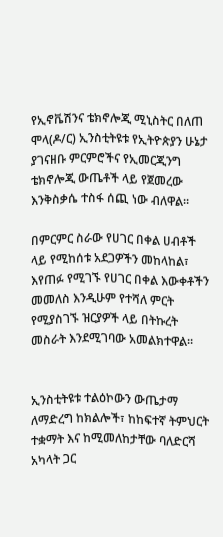የኢኖቬሽንና ቴክኖሎጂ ሚኒስትር በለጠ ሞላ(ዶ/ር) ኢንስቲትዩቱ የኢትዮጵያን ሁኔታ ያገናዘቡ ምርምሮችና የኢመርጂንግ ቴክኖሎጂ ውጤቶች ላይ የጀመረው እንቅስቃሴ ተስፋ ሰጪ ነው ብለዋል።

በምርምር ስራው የሀገር በቀል ሀብቶች ላይ የሚከሰቱ አደጋዎችን መከላከል፣ እየጠፉ የሚገኙ የሀገር በቀል እውቀቶችን መመለስ እንዲሁም የተሻለ ምርት የሚያስገኙ ዝርያዎች ላይ በትኩረት መስራት እንደሚገባው አመልክተዋል።


ኢንስቲትዩቱ ተልዕኮውን ውጤታማ ለማድረግ ከክልሎች፣ ከከፍተኛ ትምህርት ተቋማት እና ከሚመለከታቸው ባለድርሻ አካላት ጋር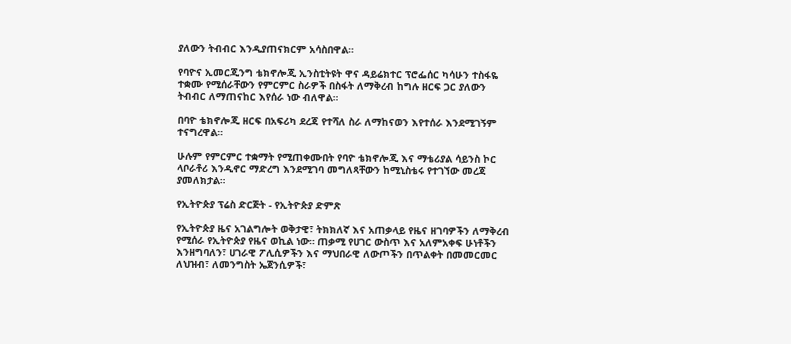ያለውን ትብብር እንዲያጠናክርም አሳስበዋል።

የባዮና ኢመርጂንግ ቴክኖሎጂ ኢንስቲትዩት ዋና ዳይሬክተር ፕሮፌሰር ካሳሁን ተስፋዬ ተቋሙ የሚሰራቸውን የምርምር ስራዎች በስፋት ለማቅረብ ከግሉ ዘርፍ ጋር ያለውን ትብብር ለማጠናከር እየሰራ ነው ብለዋል።

በባዮ ቴክኖሎጂ ዘርፍ በአፍሪካ ደረጃ የተሻለ ስራ ለማከናወን እየተሰራ እንደሚገኝም ተናግረዋል።

ሁሉም የምርምር ተቋማት የሚጠቀሙበት የባዮ ቴክኖሎጂ እና ማቴሪያል ሳይንስ ኮር ላቦራቶሪ እንዲኖር ማድረግ እንደሚገባ መግለጻቸውን ከሚኒስቴሩ የተገኘው መረጃ ያመለክታል።

የኢትዮጵያ ፕሬስ ድርጅት - የኢትዮጵያ ድምጽ

የኢትዮጵያ ዜና አገልግሎት ወቅታዊ፣ ትክክለኛ እና አጠቃላይ የዜና ዘገባዎችን ለማቅረብ የሚሰራ የኢትዮጵያ የዜና ወኪል ነው። ጠቃሚ የሀገር ውስጥ እና አለምአቀፍ ሁነቶችን እንዘግባለን፣ ሀገራዊ ፖሊሲዎችን እና ማህበራዊ ለውጦችን በጥልቀት በመመርመር ለህዝብ፣ ለመንግስት ኤጀንሲዎች፣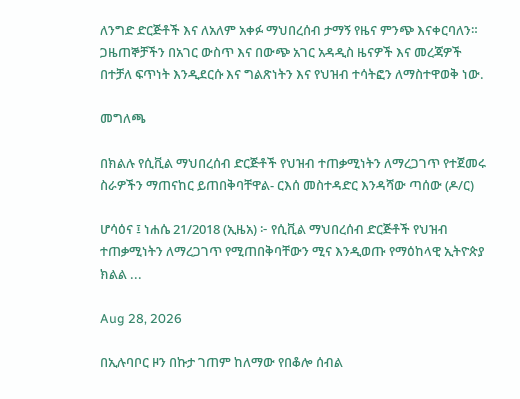ለንግድ ድርጅቶች እና ለአለም አቀፉ ማህበረሰብ ታማኝ የዜና ምንጭ እናቀርባለን። ጋዜጠኞቻችን በአገር ውስጥ እና በውጭ አገር አዳዲስ ዜናዎች እና መረጃዎች በተቻለ ፍጥነት እንዲደርሱ እና ግልጽነትን እና የህዝብ ተሳትፎን ለማስተዋወቅ ነው.

መግለጫ

በክልሉ የሲቪል ማህበረሰብ ድርጅቶች የህዝብ ተጠቃሚነትን ለማረጋገጥ የተጀመሩ ስራዎችን ማጠናከር ይጠበቅባቸዋል- ርእሰ መስተዳድር እንዳሻው ጣሰው (ዶ/ር)

ሆሳዕና ፤ ነሐሴ 21/2018 (ኢዜአ) ፦ የሲቪል ማህበረሰብ ድርጅቶች የህዝብ ተጠቃሚነትን ለማረጋገጥ የሚጠበቅባቸውን ሚና እንዲወጡ የማዕከላዊ ኢትዮጵያ ክልል ...

Aug 28, 2026

በኢሉባቦር ዞን በኩታ ገጠም ከለማው የበቆሎ ሰብል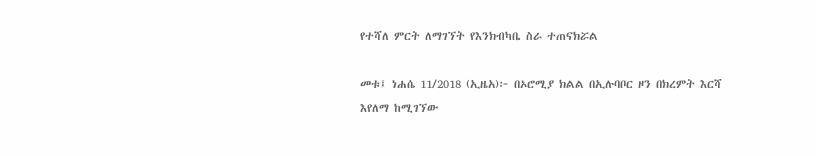የተሻለ ምርት ለማገኘት የእንክብካቤ ስራ ተጠናክሯል

መቱ፤ ነሐሴ 11/2018 (ኢዜአ)፦ በኦሮሚያ ክልል በኢሉባቦር ዞን በክረምት እርሻ እየለማ ከሚገኘው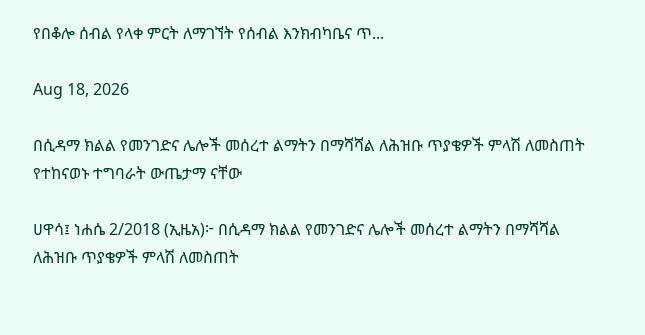የበቆሎ ሰብል የላቀ ምርት ለማገኘት የሰብል እንክብካቤና ጥ...

Aug 18, 2026

በሲዳማ ክልል የመንገድና ሌሎች መሰረተ ልማትን በማሻሻል ለሕዝቡ ጥያቄዎች ምላሽ ለመስጠት የተከናወኑ ተግባራት ውጤታማ ናቸው

ሀዋሳ፤ ነሐሴ 2/2018 (ኢዜአ)፦ በሲዳማ ክልል የመንገድና ሌሎች መሰረተ ልማትን በማሻሻል ለሕዝቡ ጥያቄዎች ምላሽ ለመስጠት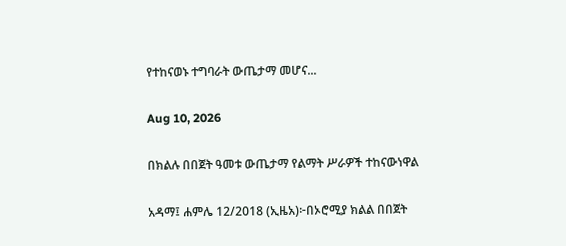የተከናወኑ ተግባራት ውጤታማ መሆና...

Aug 10, 2026

በክልሉ በበጀት ዓመቱ ውጤታማ የልማት ሥራዎች ተከናውነዋል

አዳማ፤ ሐምሌ 12/2018 (ኢዜአ)፦በኦሮሚያ ክልል በበጀት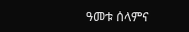ዓመቱ ሰላምና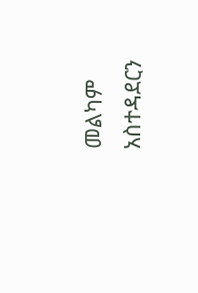መልካም አስተዳደርን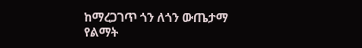ከማረጋገጥ ጎን ለጎን ውጤታማ የልማት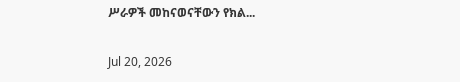ሥራዎች መከናወናቸውን የክል...

Jul 20, 2026